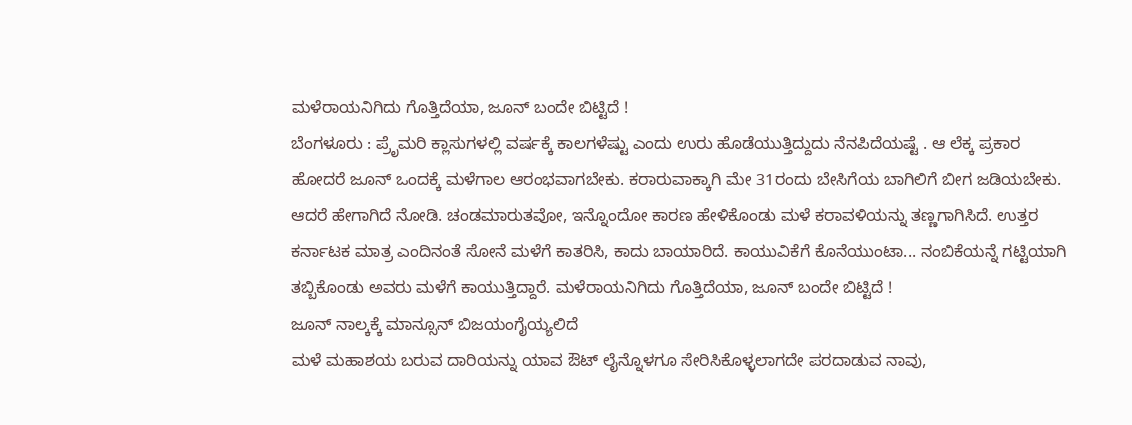ಮಳೆರಾಯನಿಗಿದು ಗೊತ್ತಿದೆಯಾ, ಜೂನ್ ಬಂದೇ ಬಿಟ್ಟಿದೆ !
ಬೆಂಗಳೂರು : ಪ್ರೆೃಮರಿ ಕ್ಲಾಸುಗಳಲ್ಲಿ ವರ್ಷಕ್ಕೆ ಕಾಲಗಳೆಷ್ಟು ಎಂದು ಉರು ಹೊಡೆಯುತ್ತಿದ್ದುದು ನೆನಪಿದೆಯಷ್ಟೆ . ಆ ಲೆಕ್ಕ ಪ್ರಕಾರ ಹೋದರೆ ಜೂನ್ ಒಂದಕ್ಕೆ ಮಳೆಗಾಲ ಆರಂಭವಾಗಬೇಕು. ಕರಾರುವಾಕ್ಕಾಗಿ ಮೇ 31ರಂದು ಬೇಸಿಗೆಯ ಬಾಗಿಲಿಗೆ ಬೀಗ ಜಡಿಯಬೇಕು.
ಆದರೆ ಹೇಗಾಗಿದೆ ನೋಡಿ. ಚಂಡಮಾರುತವೋ, ಇನ್ನೊಂದೋ ಕಾರಣ ಹೇಳಿಕೊಂಡು ಮಳೆ ಕರಾವಳಿಯನ್ನು ತಣ್ಣಗಾಗಿಸಿದೆ. ಉತ್ತರ ಕರ್ನಾಟಕ ಮಾತ್ರ ಎಂದಿನಂತೆ ಸೋನೆ ಮಳೆಗೆ ಕಾತರಿಸಿ, ಕಾದು ಬಾಯಾರಿದೆ. ಕಾಯುವಿಕೆಗೆ ಕೊನೆಯುಂಟಾ... ನಂಬಿಕೆಯನ್ನೆ ಗಟ್ಟಿಯಾಗಿ ತಬ್ಬಿಕೊಂಡು ಅವರು ಮಳೆಗೆ ಕಾಯುತ್ತಿದ್ದಾರೆ. ಮಳೆರಾಯನಿಗಿದು ಗೊತ್ತಿದೆಯಾ, ಜೂನ್ ಬಂದೇ ಬಿಟ್ಟಿದೆ !
ಜೂನ್ ನಾಲ್ಕಕ್ಕೆ ಮಾನ್ಸೂನ್ ಬಿಜಯಂಗೈಯ್ಯಲಿದೆ
ಮಳೆ ಮಹಾಶಯ ಬರುವ ದಾರಿಯನ್ನು ಯಾವ ಔಟ್ ಲೈನ್ನೊಳಗೂ ಸೇರಿಸಿಕೊಳ್ಳಲಾಗದೇ ಪರದಾಡುವ ನಾವು,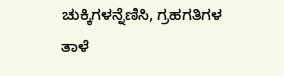ಚುಕ್ಕಿಗಳನ್ನೆಣಿಸಿ, ಗ್ರಹಗತಿಗಳ ತಾಳೆ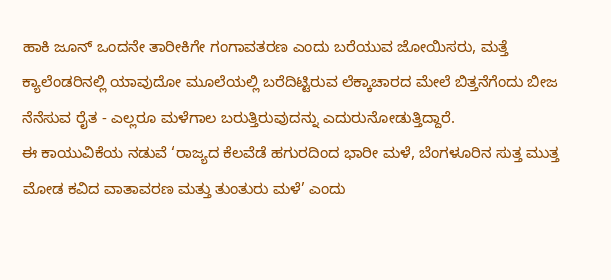ಹಾಕಿ ಜೂನ್ ಒಂದನೇ ತಾರೀಕಿಗೇ ಗಂಗಾವತರಣ ಎಂದು ಬರೆಯುವ ಜೋಯಿಸರು, ಮತ್ತೆ ಕ್ಯಾಲೆಂಡರಿನಲ್ಲಿ ಯಾವುದೋ ಮೂಲೆಯಲ್ಲಿ ಬರೆದಿಟ್ಟಿರುವ ಲೆಕ್ಕಾಚಾರದ ಮೇಲೆ ಬಿತ್ತನೆಗೆಂದು ಬೀಜ ನೆನೆಸುವ ರೈತ - ಎಲ್ಲರೂ ಮಳೆಗಾಲ ಬರುತ್ತಿರುವುದನ್ನು ಎದುರುನೋಡುತ್ತಿದ್ದಾರೆ.
ಈ ಕಾಯುವಿಕೆಯ ನಡುವೆ ‘ರಾಜ್ಯದ ಕೆಲವೆಡೆ ಹಗುರದಿಂದ ಭಾರೀ ಮಳೆ, ಬೆಂಗಳೂರಿನ ಸುತ್ತ ಮುತ್ತ ಮೋಡ ಕವಿದ ವಾತಾವರಣ ಮತ್ತು ತುಂತುರು ಮಳೆ’ ಎಂದು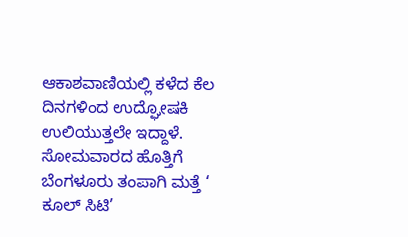ಆಕಾಶವಾಣಿಯಲ್ಲಿ ಕಳೆದ ಕೆಲ ದಿನಗಳಿಂದ ಉದ್ಘೋಷಕಿ ಉಲಿಯುತ್ತಲೇ ಇದ್ದಾಳೆ. ಸೋಮವಾರದ ಹೊತ್ತಿಗೆ ಬೆಂಗಳೂರು ತಂಪಾಗಿ ಮತ್ತೆ ‘ ಕೂಲ್ ಸಿಟಿ’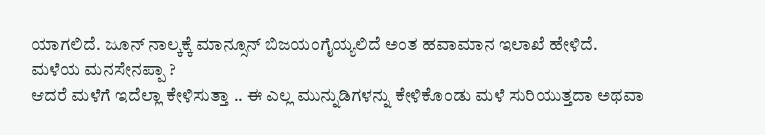ಯಾಗಲಿದೆ. ಜೂನ್ ನಾಲ್ಕಕ್ಕೆ ಮಾನ್ಸೂನ್ ಬಿಜಯಂಗೈಯ್ಯಲಿದೆ ಅಂತ ಹವಾಮಾನ ಇಲಾಖೆ ಹೇಳಿದೆ.
ಮಳೆಯ ಮನಸೇನಪ್ಪಾ ?
ಆದರೆ ಮಳೆಗೆ ಇದೆಲ್ಲಾ ಕೇಳಿಸುತ್ತಾ .. ಈ ಎಲ್ಲ ಮುನ್ನುಡಿಗಳನ್ನು ಕೇಳಿಕೊಂಡು ಮಳೆ ಸುರಿಯುತ್ತದಾ ಅಥವಾ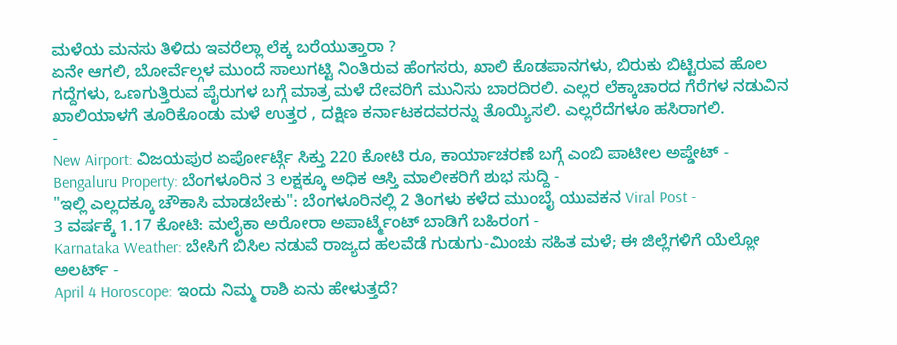ಮಳೆಯ ಮನಸು ತಿಳಿದು ಇವರೆಲ್ಲಾ ಲೆಕ್ಕ ಬರೆಯುತ್ತಾರಾ ?
ಏನೇ ಆಗಲಿ, ಬೋರ್ವೆಲ್ಗಳ ಮುಂದೆ ಸಾಲುಗಟ್ಟಿ ನಿಂತಿರುವ ಹೆಂಗಸರು, ಖಾಲಿ ಕೊಡಪಾನಗಳು, ಬಿರುಕು ಬಿಟ್ಟಿರುವ ಹೊಲ ಗದ್ದೆಗಳು, ಒಣಗುತ್ತಿರುವ ಪೈರುಗಳ ಬಗ್ಗೆ ಮಾತ್ರ ಮಳೆ ದೇವರಿಗೆ ಮುನಿಸು ಬಾರದಿರಲಿ. ಎಲ್ಲರ ಲೆಕ್ಕಾಚಾರದ ಗೆರೆಗಳ ನಡುವಿನ ಖಾಲಿಯಾಳಗೆ ತೂರಿಕೊಂಡು ಮಳೆ ಉತ್ತರ , ದಕ್ಷಿಣ ಕರ್ನಾಟಕದವರನ್ನು ತೊಯ್ಯಿಸಲಿ. ಎಲ್ಲರೆದೆಗಳೂ ಹಸಿರಾಗಲಿ.
-
New Airport: ವಿಜಯಪುರ ಏರ್ಪೋರ್ಟ್ಗೆ ಸಿಕ್ತು 220 ಕೋಟಿ ರೂ, ಕಾರ್ಯಾಚರಣೆ ಬಗ್ಗೆ ಎಂಬಿ ಪಾಟೀಲ ಅಪ್ಡೇಟ್ -
Bengaluru Property: ಬೆಂಗಳೂರಿನ 3 ಲಕ್ಷಕ್ಕೂ ಅಧಿಕ ಆಸ್ತಿ ಮಾಲೀಕರಿಗೆ ಶುಭ ಸುದ್ದಿ -
"ಇಲ್ಲಿ ಎಲ್ಲದಕ್ಕೂ ಚೌಕಾಸಿ ಮಾಡಬೇಕು": ಬೆಂಗಳೂರಿನಲ್ಲಿ 2 ತಿಂಗಳು ಕಳೆದ ಮುಂಬೈ ಯುವಕನ Viral Post -
3 ವರ್ಷಕ್ಕೆ 1.17 ಕೋಟಿ: ಮಲೈಕಾ ಅರೋರಾ ಅಪಾರ್ಟ್ಮೆಂಟ್ ಬಾಡಿಗೆ ಬಹಿರಂಗ -
Karnataka Weather: ಬೇಸಿಗೆ ಬಿಸಿಲ ನಡುವೆ ರಾಜ್ಯದ ಹಲವೆಡೆ ಗುಡುಗು-ಮಿಂಚು ಸಹಿತ ಮಳೆ; ಈ ಜಿಲ್ಲೆಗಳಿಗೆ ಯೆಲ್ಲೋ ಅಲರ್ಟ್ -
April 4 Horoscope: ಇಂದು ನಿಮ್ಮ ರಾಶಿ ಏನು ಹೇಳುತ್ತದೆ?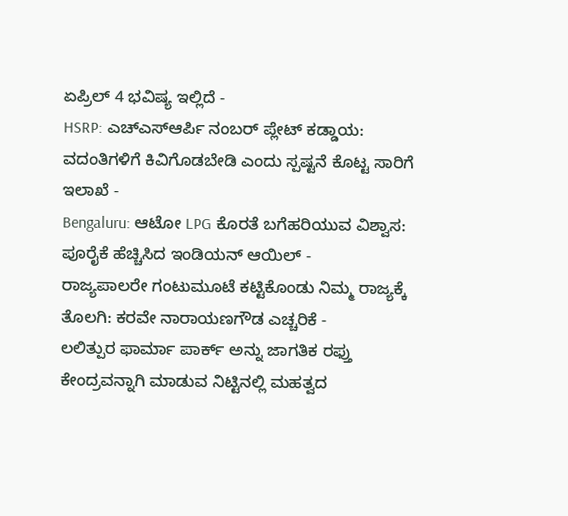ಏಪ್ರಿಲ್ 4 ಭವಿಷ್ಯ ಇಲ್ಲಿದೆ -
HSRP: ಎಚ್ಎಸ್ಆರ್ಪಿ ನಂಬರ್ ಪ್ಲೇಟ್ ಕಡ್ಡಾಯ: ವದಂತಿಗಳಿಗೆ ಕಿವಿಗೊಡಬೇಡಿ ಎಂದು ಸ್ಪಷ್ಟನೆ ಕೊಟ್ಟ ಸಾರಿಗೆ ಇಲಾಖೆ -
Bengaluru: ಆಟೋ LPG ಕೊರತೆ ಬಗೆಹರಿಯುವ ವಿಶ್ವಾಸ: ಪೂರೈಕೆ ಹೆಚ್ಚಿಸಿದ ಇಂಡಿಯನ್ ಆಯಿಲ್ -
ರಾಜ್ಯಪಾಲರೇ ಗಂಟುಮೂಟೆ ಕಟ್ಟಿಕೊಂಡು ನಿಮ್ಮ ರಾಜ್ಯಕ್ಕೆ ತೊಲಗಿ: ಕರವೇ ನಾರಾಯಣಗೌಡ ಎಚ್ಚರಿಕೆ -
ಲಲಿತ್ಪುರ ಫಾರ್ಮಾ ಪಾರ್ಕ್ ಅನ್ನು ಜಾಗತಿಕ ರಫ್ತು ಕೇಂದ್ರವನ್ನಾಗಿ ಮಾಡುವ ನಿಟ್ಟಿನಲ್ಲಿ ಮಹತ್ವದ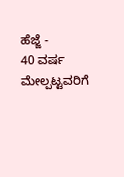ಹೆಜ್ಜೆ -
40 ವರ್ಷ ಮೇಲ್ಪಟ್ಟವರಿಗೆ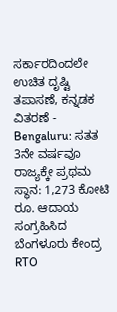ಸರ್ಕಾರದಿಂದಲೇ ಉಚಿತ ದೃಷ್ಟಿ ತಪಾಸಣೆ, ಕನ್ನಡಕ ವಿತರಣೆ -
Bengaluru: ಸತತ 3ನೇ ವರ್ಷವೂ ರಾಜ್ಯಕ್ಕೇ ಪ್ರಥಮ ಸ್ಥಾನ: 1,273 ಕೋಟಿ ರೂ. ಆದಾಯ ಸಂಗ್ರಹಿಸಿದ ಬೆಂಗಳೂರು ಕೇಂದ್ರ RTO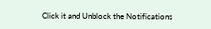Click it and Unblock the Notifications